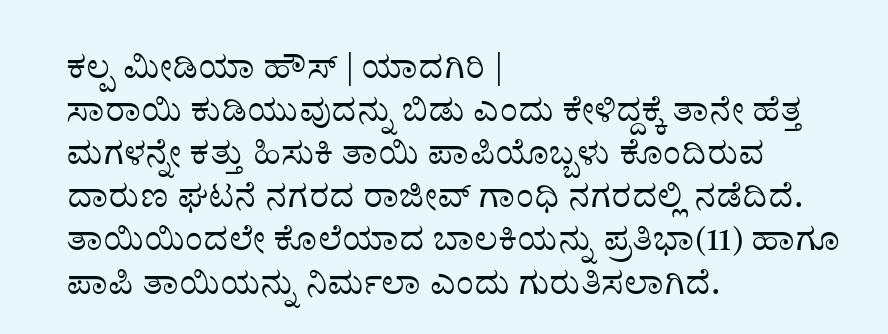ಕಲ್ಪ ಮೀಡಿಯಾ ಹೌಸ್ | ಯಾದಗಿರಿ |
ಸಾರಾಯಿ ಕುಡಿಯುವುದನ್ನು ಬಿಡು ಎಂದು ಕೇಳಿದ್ದಕ್ಕೆ ತಾನೇ ಹೆತ್ತ ಮಗಳನ್ನೇ ಕತ್ತು ಹಿಸುಕಿ ತಾಯಿ ಪಾಪಿಯೊಬ್ಬಳು ಕೊಂದಿರುವ ದಾರುಣ ಘಟನೆ ನಗರದ ರಾಜೀವ್ ಗಾಂಧಿ ನಗರದಲ್ಲಿ ನಡೆದಿದೆ.
ತಾಯಿಯಿಂದಲೇ ಕೊಲೆಯಾದ ಬಾಲಕಿಯನ್ನು ಪ್ರತಿಭಾ(11) ಹಾಗೂ ಪಾಪಿ ತಾಯಿಯನ್ನು ನಿರ್ಮಲಾ ಎಂದು ಗುರುತಿಸಲಾಗಿದೆ.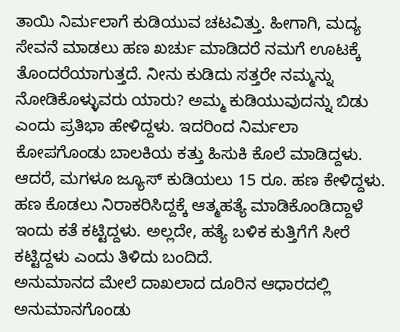ತಾಯಿ ನಿರ್ಮಲಾಗೆ ಕುಡಿಯುವ ಚಟವಿತ್ತು. ಹೀಗಾಗಿ, ಮದ್ಯ ಸೇವನೆ ಮಾಡಲು ಹಣ ಖರ್ಚು ಮಾಡಿದರೆ ನಮಗೆ ಊಟಕ್ಕೆ ತೊಂದರೆಯಾಗುತ್ತದೆ. ನೀನು ಕುಡಿದು ಸತ್ತರೇ ನಮ್ಮನ್ನು ನೋಡಿಕೊಳ್ಳುವರು ಯಾರು? ಅಮ್ಮ ಕುಡಿಯುವುದನ್ನು ಬಿಡು ಎಂದು ಪ್ರತಿಭಾ ಹೇಳಿದ್ದಳು. ಇದರಿಂದ ನಿರ್ಮಲಾ ಕೋಪಗೊಂಡು ಬಾಲಕಿಯ ಕತ್ತು ಹಿಸುಕಿ ಕೊಲೆ ಮಾಡಿದ್ದಳು.
ಆದರೆ, ಮಗಳೂ ಜ್ಯೂಸ್ ಕುಡಿಯಲು 15 ರೂ. ಹಣ ಕೇಳಿದ್ದಳು. ಹಣ ಕೊಡಲು ನಿರಾಕರಿಸಿದ್ದಕ್ಕೆ ಆತ್ಮಹತ್ಯೆ ಮಾಡಿಕೊಂಡಿದ್ದಾಳೆ ಇಂದು ಕತೆ ಕಟ್ಟಿದ್ದಳು. ಅಲ್ಲದೇ, ಹತ್ಯೆ ಬಳಿಕ ಕುತ್ತಿಗೆಗೆ ಸೀರೆ ಕಟ್ಟಿದ್ದಳು ಎಂದು ತಿಳಿದು ಬಂದಿದೆ.
ಅನುಮಾನದ ಮೇಲೆ ದಾಖಲಾದ ದೂರಿನ ಆಧಾರದಲ್ಲಿ ಅನುಮಾನಗೊಂಡು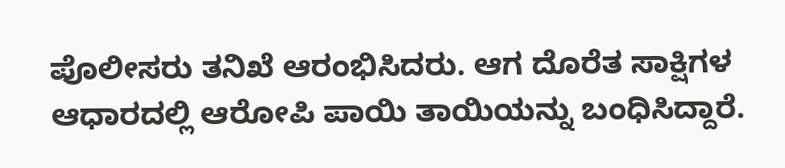ಪೊಲೀಸರು ತನಿಖೆ ಆರಂಭಿಸಿದರು. ಆಗ ದೊರೆತ ಸಾಕ್ಷಿಗಳ ಆಧಾರದಲ್ಲಿ ಆರೋಪಿ ಪಾಯಿ ತಾಯಿಯನ್ನು ಬಂಧಿಸಿದ್ದಾರೆ.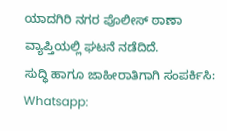ಯಾದಗಿರಿ ನಗರ ಪೊಲೀಸ್ ಠಾಣಾ ವ್ಯಾಪ್ತಿಯಲ್ಲಿ ಘಟನೆ ನಡೆದಿದೆ.
ಸುದ್ಧಿ ಹಾಗೂ ಜಾಹೀರಾತಿಗಾಗಿ ಸಂಪರ್ಕಿಸಿ: Whatsapp: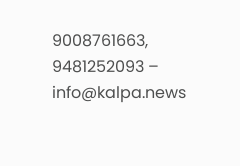9008761663, 9481252093 – info@kalpa.news